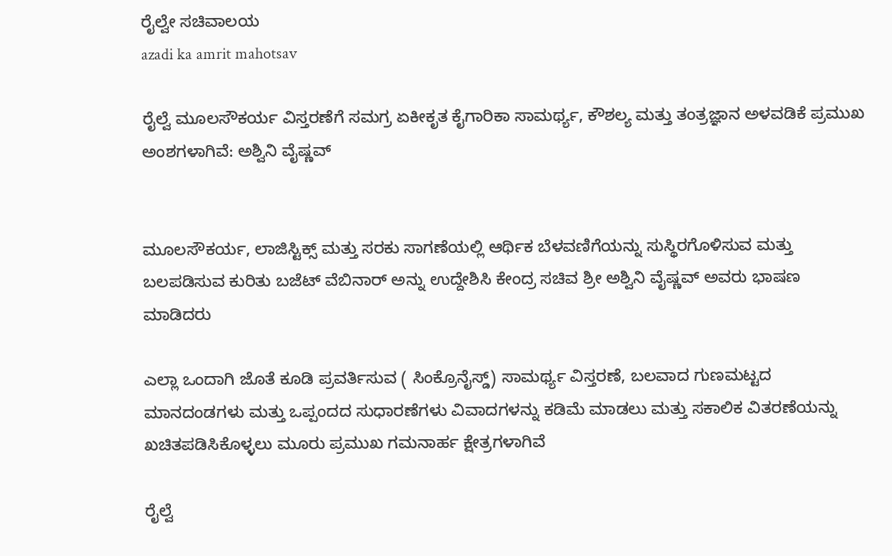ರೈಲ್ವೇ ಸಚಿವಾಲಯ
azadi ka amrit mahotsav

ರೈಲ್ವೆ ಮೂಲಸೌಕರ್ಯ ವಿಸ್ತರಣೆಗೆ ಸಮಗ್ರ ಏಕೀಕೃತ ಕೈಗಾರಿಕಾ ಸಾಮರ್ಥ್ಯ, ಕೌಶಲ್ಯ ಮತ್ತು ತಂತ್ರಜ್ಞಾನ ಅಳವಡಿಕೆ ಪ್ರಮುಖ ಅಂಶಗಳಾಗಿವೆ: ಅಶ್ವಿನಿ ವೈಷ್ಣವ್


ಮೂಲಸೌಕರ್ಯ, ಲಾಜಿಸ್ಟಿಕ್ಸ್ ಮತ್ತು ಸರಕು ಸಾಗಣೆಯಲ್ಲಿ ಆರ್ಥಿಕ ಬೆಳವಣಿಗೆಯನ್ನು ಸುಸ್ಥಿರಗೊಳಿಸುವ ಮತ್ತು ಬಲಪಡಿಸುವ ಕುರಿತು ಬಜೆಟ್ ವೆಬಿನಾರ್ ಅನ್ನು ಉದ್ದೇಶಿಸಿ ಕೇಂದ್ರ ಸಚಿವ ಶ್ರೀ ಅಶ್ವಿನಿ ವೈಷ್ಣವ್ ಅವರು ಭಾಷಣ ಮಾಡಿದರು

ಎಲ್ಲಾ ಒಂದಾಗಿ ಜೊತೆ ಕೂಡಿ ಪ್ರವರ್ತಿಸುವ ( ಸಿಂಕ್ರೊನೈಸ್ಡ್) ಸಾಮರ್ಥ್ಯ ವಿಸ್ತರಣೆ, ಬಲವಾದ ಗುಣಮಟ್ಟದ ಮಾನದಂಡಗಳು ಮತ್ತು ಒಪ್ಪಂದದ ಸುಧಾರಣೆಗಳು ವಿವಾದಗಳನ್ನು ಕಡಿಮೆ ಮಾಡಲು ಮತ್ತು ಸಕಾಲಿಕ ವಿತರಣೆಯನ್ನು ಖಚಿತಪಡಿಸಿಕೊಳ್ಳಲು ಮೂರು ಪ್ರಮುಖ ಗಮನಾರ್ಹ ಕ್ಷೇತ್ರಗಳಾಗಿವೆ

ರೈಲ್ವೆ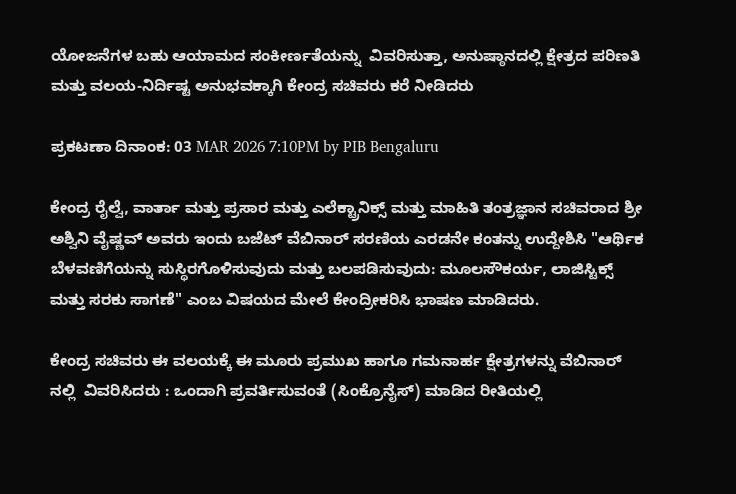ಯೋಜನೆಗಳ ಬಹು ಆಯಾಮದ ಸಂಕೀರ್ಣತೆಯನ್ನು  ವಿವರಿಸುತ್ತಾ, ಅನುಷ್ಠಾನದಲ್ಲಿ ಕ್ಷೇತ್ರದ ಪರಿಣತಿ ಮತ್ತು ವಲಯ-ನಿರ್ದಿಷ್ಟ ಅನುಭವಕ್ಕಾಗಿ ಕೇಂದ್ರ ಸಚಿವರು ಕರೆ ನೀಡಿದರು

ಪ್ರಕಟಣಾ ದಿನಾಂಕ: 03 MAR 2026 7:10PM by PIB Bengaluru

ಕೇಂದ್ರ ರೈಲ್ವೆ, ವಾರ್ತಾ ಮತ್ತು ಪ್ರಸಾರ ಮತ್ತು ಎಲೆಕ್ಟ್ರಾನಿಕ್ಸ್ ಮತ್ತು ಮಾಹಿತಿ ತಂತ್ರಜ್ಞಾನ ಸಚಿವರಾದ ಶ್ರೀ ಅಶ್ವಿನಿ ವೈಷ್ಣವ್ ಅವರು ಇಂದು ಬಜೆಟ್ ವೆಬಿನಾರ್ ಸರಣಿಯ ಎರಡನೇ ಕಂತನ್ನು ಉದ್ದೇಶಿಸಿ "ಆರ್ಥಿಕ ಬೆಳವಣಿಗೆಯನ್ನು ಸುಸ್ಥಿರಗೊಳಿಸುವುದು ಮತ್ತು ಬಲಪಡಿಸುವುದು: ಮೂಲಸೌಕರ್ಯ, ಲಾಜಿಸ್ಟಿಕ್ಸ್ ಮತ್ತು ಸರಕು ಸಾಗಣೆ" ಎಂಬ ವಿಷಯದ ಮೇಲೆ ಕೇಂದ್ರೀಕರಿಸಿ ಭಾಷಣ ಮಾಡಿದರು.

ಕೇಂದ್ರ ಸಚಿವರು ಈ ವಲಯಕ್ಕೆ ಈ ಮೂರು ಪ್ರಮುಖ ಹಾಗೂ ಗಮನಾರ್ಹ ಕ್ಷೇತ್ರಗಳನ್ನು ವೆಬಿನಾರ್ ನಲ್ಲಿ  ವಿವರಿಸಿದರು : ಒಂದಾಗಿ ಪ್ರವರ್ತಿಸುವಂತೆ (ಸಿಂಕ್ರೊನೈಸ್) ಮಾಡಿದ ರೀತಿಯಲ್ಲಿ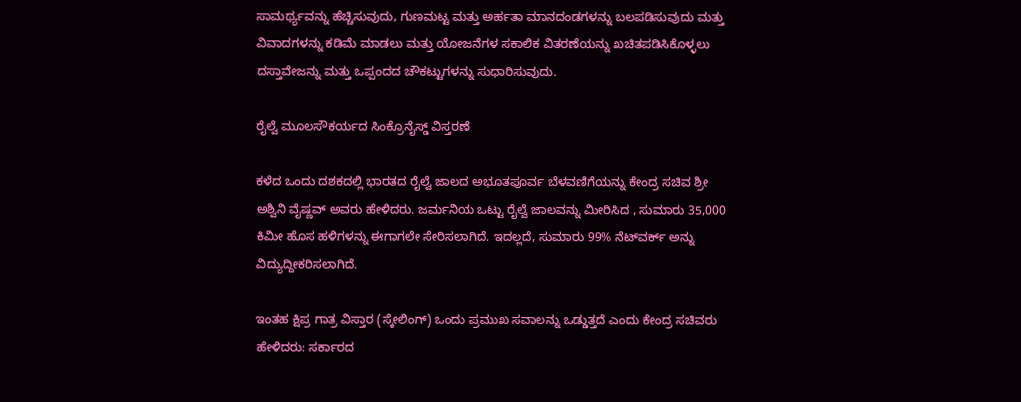ಸಾಮರ್ಥ್ಯವನ್ನು ಹೆಚ್ಚಿಸುವುದು, ಗುಣಮಟ್ಟ ಮತ್ತು ಅರ್ಹತಾ ಮಾನದಂಡಗಳನ್ನು ಬಲಪಡಿಸುವುದು ಮತ್ತು ವಿವಾದಗಳನ್ನು ಕಡಿಮೆ ಮಾಡಲು ಮತ್ತು ಯೋಜನೆಗಳ ಸಕಾಲಿಕ ವಿತರಣೆಯನ್ನು ಖಚಿತಪಡಿಸಿಕೊಳ್ಳಲು ದಸ್ತಾವೇಜನ್ನು ಮತ್ತು ಒಪ್ಪಂದದ ಚೌಕಟ್ಟುಗಳನ್ನು ಸುಧಾರಿಸುವುದು.

ರೈಲ್ವೆ ಮೂಲಸೌಕರ್ಯದ ಸಿಂಕ್ರೊನೈಸ್ಡ್ ವಿಸ್ತರಣೆ

ಕಳೆದ ಒಂದು ದಶಕದಲ್ಲಿ ಭಾರತದ ರೈಲ್ವೆ ಜಾಲದ ಅಭೂತಪೂರ್ವ ಬೆಳವಣಿಗೆಯನ್ನು ಕೇಂದ್ರ ಸಚಿವ ಶ್ರೀ ಅಶ್ವಿನಿ ವೈಷ್ಣವ್ ಅವರು ಹೇಳಿದರು. ಜರ್ಮನಿಯ ಒಟ್ಟು ರೈಲ್ವೆ ಜಾಲವನ್ನು ಮೀರಿಸಿದ , ಸುಮಾರು 35,000 ಕಿಮೀ ಹೊಸ ಹಳಿಗಳನ್ನು ಈಗಾಗಲೇ ಸೇರಿಸಲಾಗಿದೆ. ಇದಲ್ಲದೆ, ಸುಮಾರು 99% ನೆಟ್‌ವರ್ಕ್ ಅನ್ನು ವಿದ್ಯುದ್ದೀಕರಿಸಲಾಗಿದೆ.

ಇಂತಹ ಕ್ಷಿಪ್ರ ಗಾತ್ರ ವಿಸ್ತಾರ (ಸ್ಕೇಲಿಂಗ್) ಒಂದು ಪ್ರಮುಖ ಸವಾಲನ್ನು ಒಡ್ಡುತ್ತದೆ ಎಂದು ಕೇಂದ್ರ ಸಚಿವರು ಹೇಳಿದರು: ಸರ್ಕಾರದ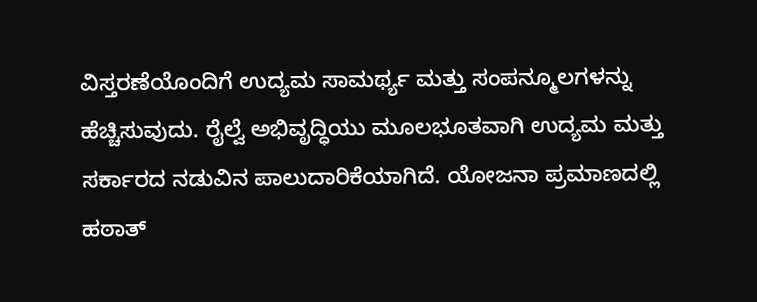ವಿಸ್ತರಣೆಯೊಂದಿಗೆ ಉದ್ಯಮ ಸಾಮರ್ಥ್ಯ ಮತ್ತು ಸಂಪನ್ಮೂಲಗಳನ್ನು ಹೆಚ್ಚಿಸುವುದು. ರೈಲ್ವೆ ಅಭಿವೃದ್ಧಿಯು ಮೂಲಭೂತವಾಗಿ ಉದ್ಯಮ ಮತ್ತು ಸರ್ಕಾರದ ನಡುವಿನ ಪಾಲುದಾರಿಕೆಯಾಗಿದೆ. ಯೋಜನಾ ಪ್ರಮಾಣದಲ್ಲಿ ಹಠಾತ್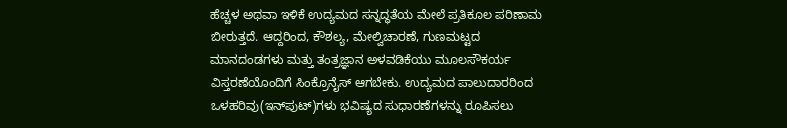ಹೆಚ್ಚಳ ಅಥವಾ ಇಳಿಕೆ ಉದ್ಯಮದ ಸನ್ನದ್ಧತೆಯ ಮೇಲೆ ಪ್ರತಿಕೂಲ ಪರಿಣಾಮ ಬೀರುತ್ತದೆ. ಆದ್ದರಿಂದ, ಕೌಶಲ್ಯ, ಮೇಲ್ವಿಚಾರಣೆ, ಗುಣಮಟ್ಟದ ಮಾನದಂಡಗಳು ಮತ್ತು ತಂತ್ರಜ್ಞಾನ ಅಳವಡಿಕೆಯು ಮೂಲಸೌಕರ್ಯ ವಿಸ್ತರಣೆಯೊಂದಿಗೆ ಸಿಂಕ್ರೊನೈಸ್ ಆಗಬೇಕು. ಉದ್ಯಮದ ಪಾಲುದಾರರಿಂದ ಒಳಹರಿವು(ಇನ್‌ಪುಟ್‌)ಗಳು ಭವಿಷ್ಯದ ಸುಧಾರಣೆಗಳನ್ನು ರೂಪಿಸಲು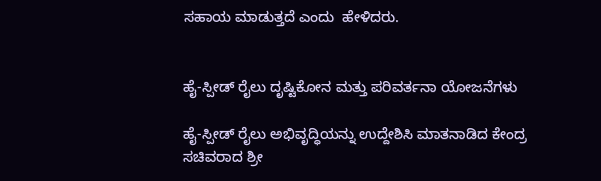ಸಹಾಯ ಮಾಡುತ್ತದೆ ಎಂದು  ಹೇಳಿದರು.


ಹೈ-ಸ್ಪೀಡ್ ರೈಲು ದೃಷ್ಟಿಕೋನ ಮತ್ತು ಪರಿವರ್ತನಾ ಯೋಜನೆಗಳು

ಹೈ-ಸ್ಪೀಡ್ ರೈಲು ಅಭಿವೃದ್ಧಿಯನ್ನು ಉದ್ದೇಶಿಸಿ ಮಾತನಾಡಿದ ಕೇಂದ್ರ ಸಚಿವರಾದ ಶ್ರೀ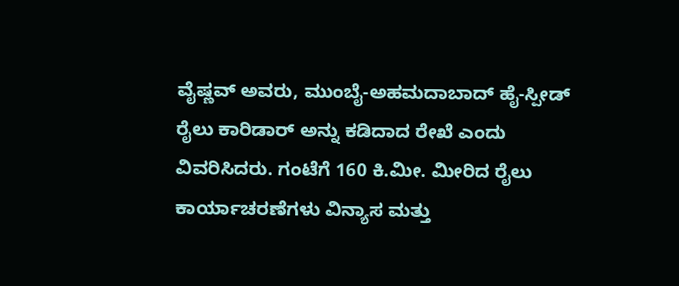ವೈಷ್ಣವ್ ಅವರು, ಮುಂಬೈ-ಅಹಮದಾಬಾದ್ ಹೈ-ಸ್ಪೀಡ್ ರೈಲು ಕಾರಿಡಾರ್ ಅನ್ನು ಕಡಿದಾದ ರೇಖೆ ಎಂದು ವಿವರಿಸಿದರು. ಗಂಟೆಗೆ 160 ಕಿ.ಮೀ. ಮೀರಿದ ರೈಲು ಕಾರ್ಯಾಚರಣೆಗಳು ವಿನ್ಯಾಸ ಮತ್ತು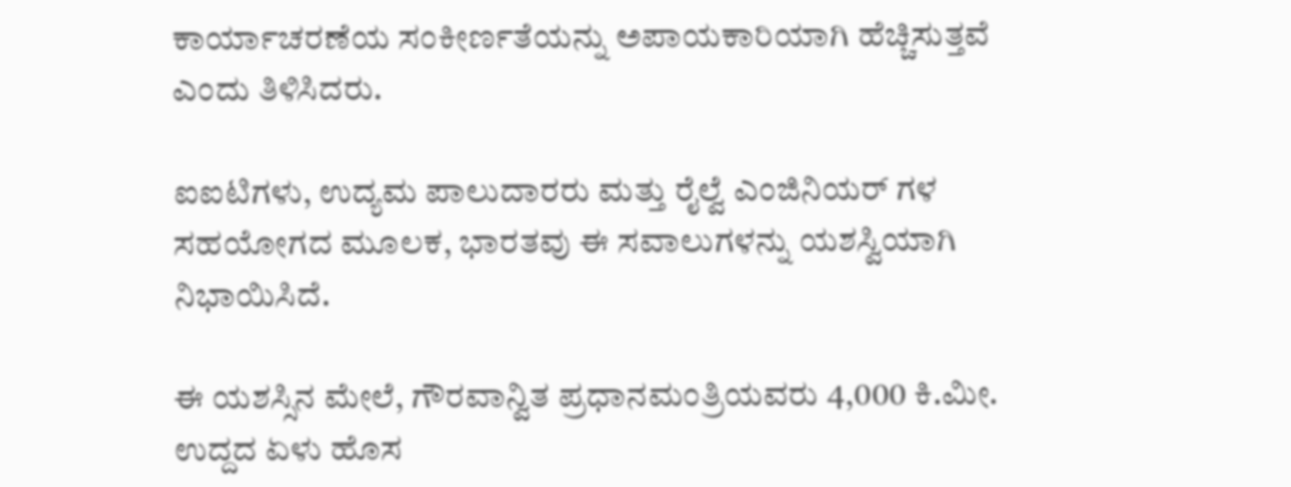ಕಾರ್ಯಾಚರಣೆಯ ಸಂಕೀರ್ಣತೆಯನ್ನು ಅಪಾಯಕಾರಿಯಾಗಿ ಹೆಚ್ಚಿಸುತ್ತವೆ ಎಂದು ತಿಳಿಸಿದರು.

ಐಐಟಿಗಳು, ಉದ್ಯಮ ಪಾಲುದಾರರು ಮತ್ತು ರೈಲ್ವೆ ಎಂಜಿನಿಯರ್‌ ಗಳ ಸಹಯೋಗದ ಮೂಲಕ, ಭಾರತವು ಈ ಸವಾಲುಗಳನ್ನು ಯಶಸ್ವಿಯಾಗಿ ನಿಭಾಯಿಸಿದೆ.

ಈ ಯಶಸ್ಸಿನ ಮೇಲೆ, ಗೌರವಾನ್ವಿತ ಪ್ರಧಾನಮಂತ್ರಿಯವರು 4,000 ಕಿ.ಮೀ. ಉದ್ದದ ಏಳು ಹೊಸ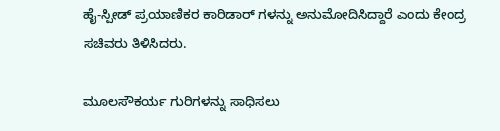ಹೈ-ಸ್ಪೀಡ್ ಪ್ರಯಾಣಿಕರ ಕಾರಿಡಾರ್‌ ಗಳನ್ನು ಅನುಮೋದಿಸಿದ್ದಾರೆ ಎಂದು ಕೇಂದ್ರ ಸಚಿವರು ತಿಳಿಸಿದರು.

ಮೂಲಸೌಕರ್ಯ ಗುರಿಗಳನ್ನು ಸಾಧಿಸಲು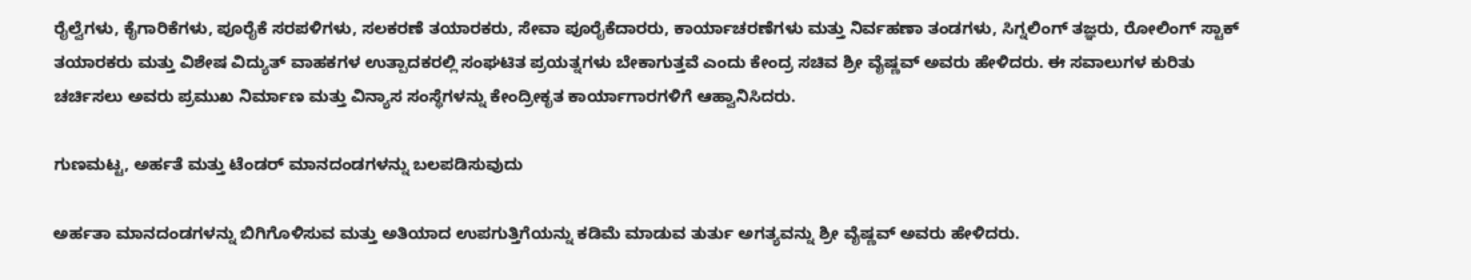ರೈಲ್ವೆಗಳು, ಕೈಗಾರಿಕೆಗಳು, ಪೂರೈಕೆ ಸರಪಳಿಗಳು, ಸಲಕರಣೆ ತಯಾರಕರು, ಸೇವಾ ಪೂರೈಕೆದಾರರು, ಕಾರ್ಯಾಚರಣೆಗಳು ಮತ್ತು ನಿರ್ವಹಣಾ ತಂಡಗಳು, ಸಿಗ್ನಲಿಂಗ್ ತಜ್ಞರು, ರೋಲಿಂಗ್ ಸ್ಟಾಕ್ ತಯಾರಕರು ಮತ್ತು ವಿಶೇಷ ವಿದ್ಯುತ್ ವಾಹಕಗಳ ಉತ್ಪಾದಕರಲ್ಲಿ ಸಂಘಟಿತ ಪ್ರಯತ್ನಗಳು ಬೇಕಾಗುತ್ತವೆ ಎಂದು ಕೇಂದ್ರ ಸಚಿವ ಶ್ರೀ ವೈಷ್ಣವ್ ಅವರು ಹೇಳಿದರು. ಈ ಸವಾಲುಗಳ ಕುರಿತು ಚರ್ಚಿಸಲು ಅವರು ಪ್ರಮುಖ ನಿರ್ಮಾಣ ಮತ್ತು ವಿನ್ಯಾಸ ಸಂಸ್ಥೆಗಳನ್ನು ಕೇಂದ್ರೀಕೃತ ಕಾರ್ಯಾಗಾರಗಳಿಗೆ ಆಹ್ವಾನಿಸಿದರು.

ಗುಣಮಟ್ಟ, ಅರ್ಹತೆ ಮತ್ತು ಟೆಂಡರ್ ಮಾನದಂಡಗಳನ್ನು ಬಲಪಡಿಸುವುದು

ಅರ್ಹತಾ ಮಾನದಂಡಗಳನ್ನು ಬಿಗಿಗೊಳಿಸುವ ಮತ್ತು ಅತಿಯಾದ ಉಪಗುತ್ತಿಗೆಯನ್ನು ಕಡಿಮೆ ಮಾಡುವ ತುರ್ತು ಅಗತ್ಯವನ್ನು ಶ್ರೀ ವೈಷ್ಣವ್ ಅವರು ಹೇಳಿದರು.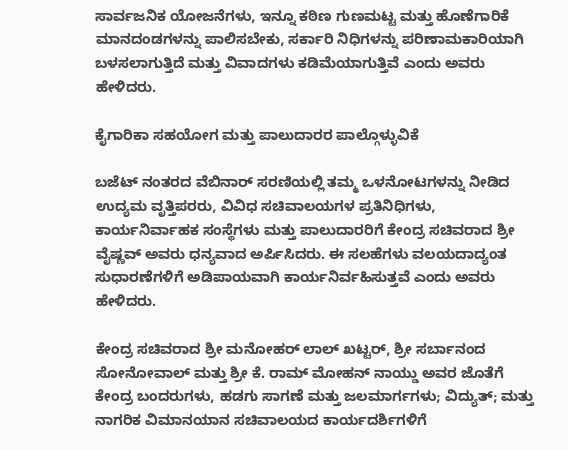ಸಾರ್ವಜನಿಕ ಯೋಜನೆಗಳು, ಇನ್ನೂ ಕಠಿಣ ಗುಣಮಟ್ಟ ಮತ್ತು ಹೊಣೆಗಾರಿಕೆ ಮಾನದಂಡಗಳನ್ನು ಪಾಲಿಸಬೇಕು, ಸರ್ಕಾರಿ ನಿಧಿಗಳನ್ನು ಪರಿಣಾಮಕಾರಿಯಾಗಿ ಬಳಸಲಾಗುತ್ತಿದೆ ಮತ್ತು ವಿವಾದಗಳು ಕಡಿಮೆಯಾಗುತ್ತಿವೆ ಎಂದು ಅವರು ಹೇಳಿದರು.

ಕೈಗಾರಿಕಾ ಸಹಯೋಗ ಮತ್ತು ಪಾಲುದಾರರ ಪಾಲ್ಗೊಳ್ಳುವಿಕೆ

ಬಜೆಟ್ ನಂತರದ ವೆಬಿನಾರ್‌ ಸರಣಿಯಲ್ಲಿ ತಮ್ಮ ಒಳನೋಟಗಳನ್ನು ನೀಡಿದ ಉದ್ಯಮ ವೃತ್ತಿಪರರು, ವಿವಿಧ ಸಚಿವಾಲಯಗಳ ಪ್ರತಿನಿಧಿಗಳು, ಕಾರ್ಯನಿರ್ವಾಹಕ ಸಂಸ್ಥೆಗಳು ಮತ್ತು ಪಾಲುದಾರರಿಗೆ ಕೇಂದ್ರ ಸಚಿವರಾದ ಶ್ರೀ ವೈಷ್ಣವ್ ಅವರು ಧನ್ಯವಾದ ಅರ್ಪಿಸಿದರು. ಈ ಸಲಹೆಗಳು ವಲಯದಾದ್ಯಂತ ಸುಧಾರಣೆಗಳಿಗೆ ಅಡಿಪಾಯವಾಗಿ ಕಾರ್ಯನಿರ್ವಹಿಸುತ್ತವೆ ಎಂದು ಅವರು ಹೇಳಿದರು.

ಕೇಂದ್ರ ಸಚಿವರಾದ ಶ್ರೀ ಮನೋಹರ್ ಲಾಲ್ ಖಟ್ಟರ್, ಶ್ರೀ ಸರ್ಬಾನಂದ ಸೋನೋವಾಲ್ ಮತ್ತು ಶ್ರೀ ಕೆ. ರಾಮ್ ಮೋಹನ್ ನಾಯ್ಡು ಅವರ ಜೊತೆಗೆ ಕೇಂದ್ರ ಬಂದರುಗಳು, ಹಡಗು ಸಾಗಣೆ ಮತ್ತು ಜಲಮಾರ್ಗಗಳು; ವಿದ್ಯುತ್; ಮತ್ತು ನಾಗರಿಕ ವಿಮಾನಯಾನ ಸಚಿವಾಲಯದ ಕಾರ್ಯದರ್ಶಿಗಳಿಗೆ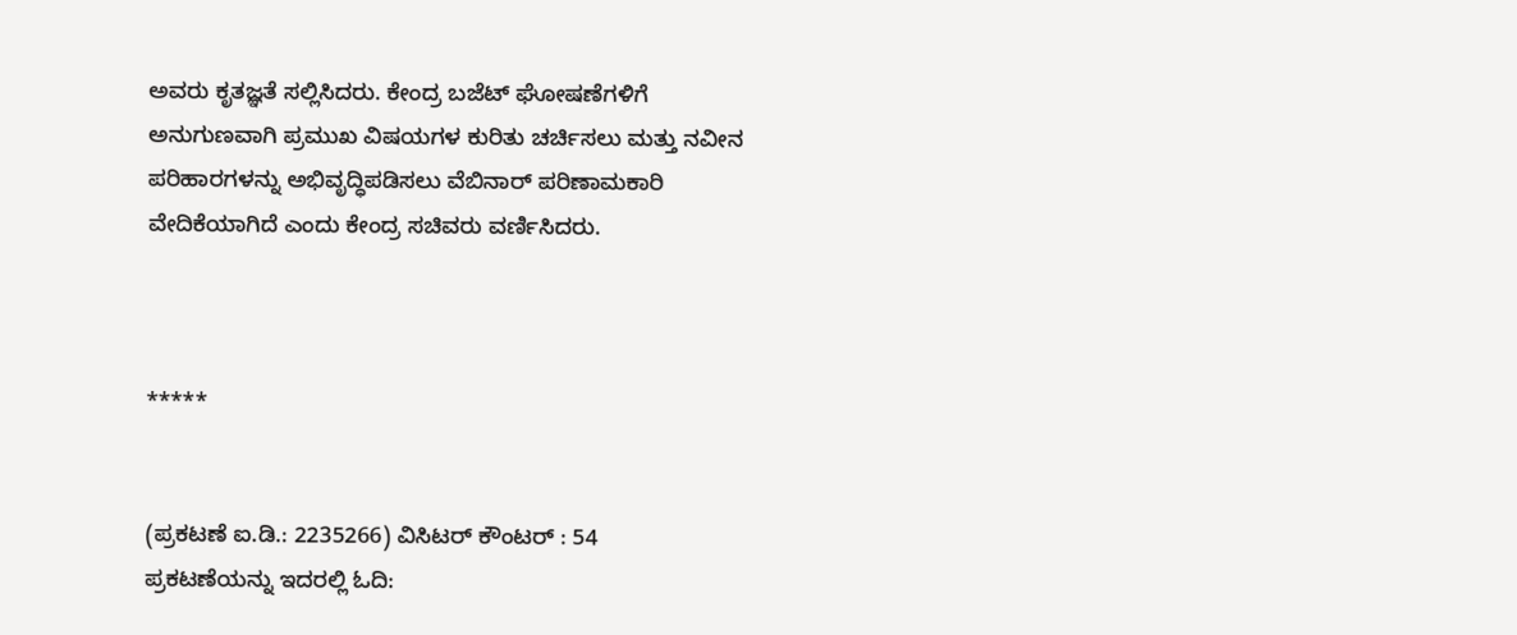ಅವರು ಕೃತಜ್ಞತೆ ಸಲ್ಲಿಸಿದರು. ಕೇಂದ್ರ ಬಜೆಟ್ ಘೋಷಣೆಗಳಿಗೆ ಅನುಗುಣವಾಗಿ ಪ್ರಮುಖ ವಿಷಯಗಳ ಕುರಿತು ಚರ್ಚಿಸಲು ಮತ್ತು ನವೀನ ಪರಿಹಾರಗಳನ್ನು ಅಭಿವೃದ್ಧಿಪಡಿಸಲು ವೆಬಿನಾರ್ ಪರಿಣಾಮಕಾರಿ ವೇದಿಕೆಯಾಗಿದೆ ಎಂದು ಕೇಂದ್ರ ಸಚಿವರು ವರ್ಣಿಸಿದರು.



*****


(ಪ್ರಕಟಣೆ ಐ.ಡಿ.: 2235266) ವಿಸಿಟರ್ ಕೌಂಟರ್ : 54
ಪ್ರಕಟಣೆಯನ್ನು ಇದರಲ್ಲಿ ಓದಿ: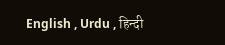English , Urdu , हिन्दी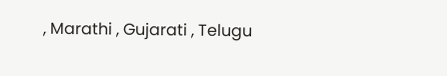, Marathi , Gujarati , Telugu